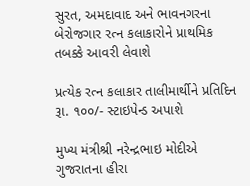સુરત, અમદાવાદ અને ભાવનગરના બેરોજગાર રત્ન કલાકારોને પ્રાથમિક તબક્કે આવરી લેવાશે

પ્રત્યેક રત્ન કલાકાર તાલીમાર્થીને પ્રતિદિન રૂા. ૧૦૦/- સ્ટાઇપેન્ડ અપાશે

મુખ્ય મંત્રીશ્રી નરેન્દ્રભાઇ મોદીએ ગુજરાતના હીરા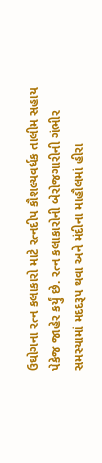ઉઘોગના રત્ન કલાકારો માટે રત્નદીપ કૌશલ્યવર્ધક તાલીમ સહાય પેકેજ જાહેર કર્યું છે. રત્ન કલાકારોની બેરોજગારીની ગંભીર સમસ્યામાં મદદરૂપ થવા અને મંદીના માહૌલમાં હીરા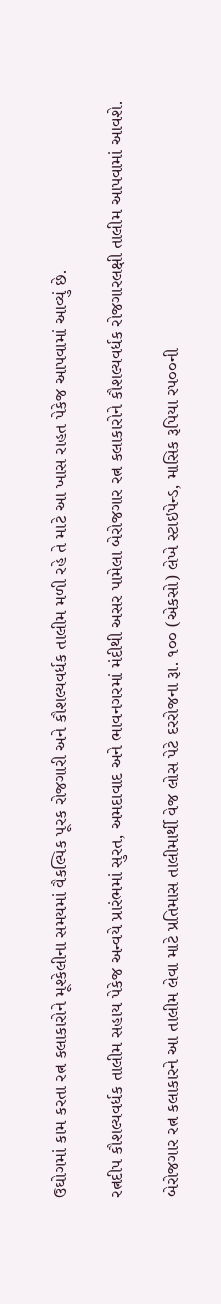ઉઘોગમાં કામ કરતા રત્ન કલાકારોને મૂશ્કેલીના સમયમાં વૈકલ્પિક પૂરક રોજગારી અને કૌશલ્યવર્ધક તાલીમ મળી રહે તે માટે આ ખાસ રાહત પેકેજ આપવામાં આવ્યું છે.

રત્નદીપ કૌશલ્યવર્ધક તાલીમ સહાય પેકેજ અન્વયે પ્રારંભમાં સુરત, અમદાવાદ અને ભાવનગરમાં મંદીથી અસર પામેલા બેરોજગાર રત્ન કલાકારોને કૌશલ્યવર્ધક રોજગારલક્ષી તાલીમ આપવામાં આવશે.

બેરોજગાર રત્ન કલાકારને આ તાલીમ લેવા માટે પ્રતિમાસ તાલીમાર્થી વેજ લોસ પેટે દરરોજના રૂા. ૧૦૦ (એકસો) લેખે સ્ટાઇપેન્ડ, માસિક રૂપિયા રપ૦૦ની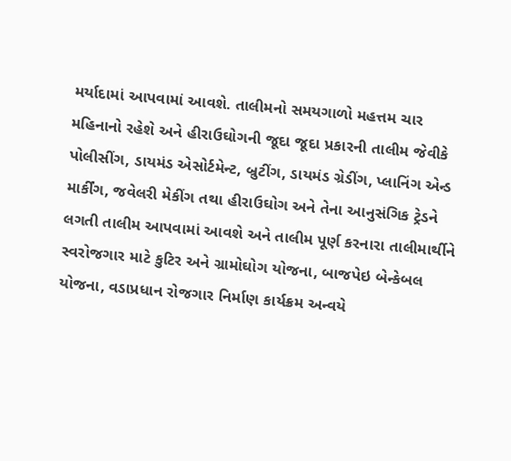મર્યાદામાં આપવામાં આવશે. તાલીમનો સમયગાળો મહત્તમ ચાર મહિનાનો રહેશે અને હીરાઉઘોગની જૂદા જૂદા પ્રકારની તાલીમ જેવીકે પોલીસીંગ, ડાયમંડ એસોર્ટમેન્ટ, બ્રુટીંગ, ડાયમંડ ગ્રેડીંગ, પ્લાનિંગ એન્ડ માર્કીંગ, જવેલરી મેકીંગ તથા હીરાઉઘોગ અને તેના આનુસંગિક ટ્રેડને લગતી તાલીમ આપવામાં આવશે અને તાલીમ પૂર્ણ કરનારા તાલીમાર્થીને સ્વરોજગાર માટે કુટિર અને ગ્રામોઘોગ યોજના, બાજપેઇ બેન્કેબલ યોજના, વડાપ્રધાન રોજગાર નિર્માણ કાર્યક્રમ અન્વયે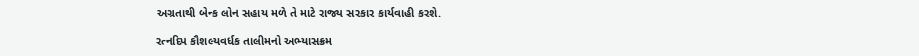અગ્રતાથી બેન્ક લોન સહાય મળે તે માટે રાજ્ય સરકાર કાર્યવાહી કરશે.

રત્નદિપ કૌશલ્યવર્ધક તાલીમનો અભ્યાસક્રમ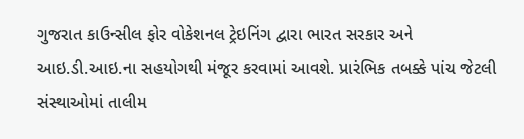ગુજરાત કાઉન્સીલ ફોર વોકેશનલ ટ્રેઇનિંગ દ્વારા ભારત સરકાર અને આઇ.ડી.આઇ.ના સહયોગથી મંજૂર કરવામાં આવશે. પ્રારંભિક તબક્કે પાંચ જેટલી સંસ્થાઓમાં તાલીમ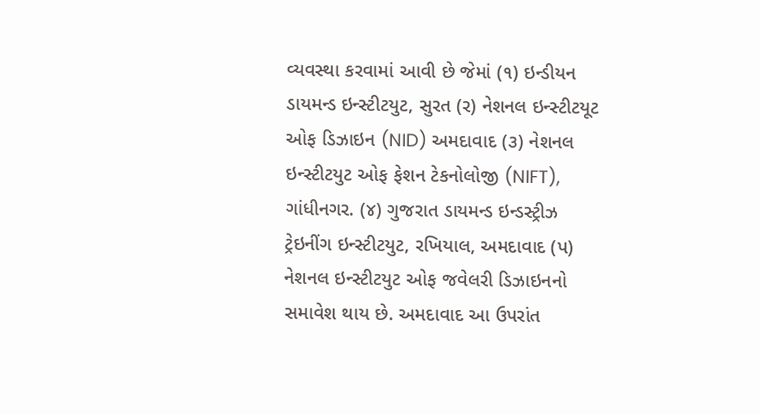વ્યવસ્થા કરવામાં આવી છે જેમાં (૧) ઇન્ડીયન ડાયમન્ડ ઇન્સ્ટીટયુટ, સુરત (ર) નેશનલ ઇન્સ્ટીટયૂટ ઓફ ડિઝાઇન (NID) અમદાવાદ (૩) નેશનલ ઇન્સ્ટીટયુટ ઓફ ફેશન ટેકનોલોજી (NIFT), ગાંધીનગર. (૪) ગુજરાત ડાયમન્ડ ઇન્ડસ્ટ્રીઝ ટ્રેઇનીંગ ઇન્સ્ટીટયુટ, રખિયાલ, અમદાવાદ (પ) નેશનલ ઇન્સ્ટીટયુટ ઓફ જવેલરી ડિઝાઇનનો સમાવેશ થાય છે. અમદાવાદ આ ઉપરાંત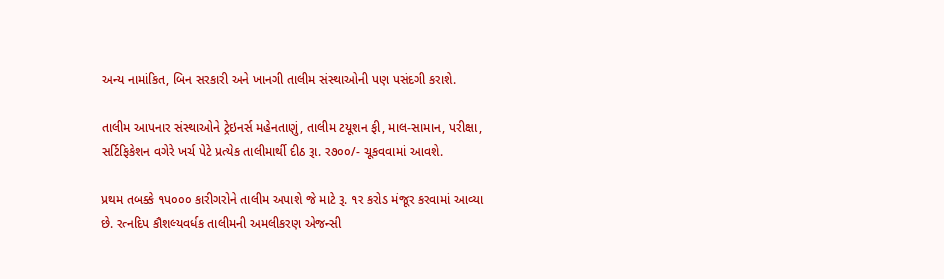અન્ય નામાંકિત, બિન સરકારી અને ખાનગી તાલીમ સંસ્થાઓની પણ પસંદગી કરાશે.

તાલીમ આપનાર સંસ્થાઓને ટ્રેઇનર્સ મહેનતાણું, તાલીમ ટયૂશન ફી, માલ-સામાન, પરીક્ષા, સર્ટિફિકેશન વગેરે ખર્ચ પેટે પ્રત્યેક તાલીમાર્થી દીઠ રૂા. ર૭૦૦/- ચૂકવવામાં આવશે.

પ્રથમ તબક્કે ૧પ૦૦૦ કારીગરોને તાલીમ અપાશે જે માટે રૂ. ૧ર કરોડ મંજૂર કરવામાં આવ્યા છે. રત્નદિપ કૌશલ્યવર્ધક તાલીમની અમલીકરણ એજન્સી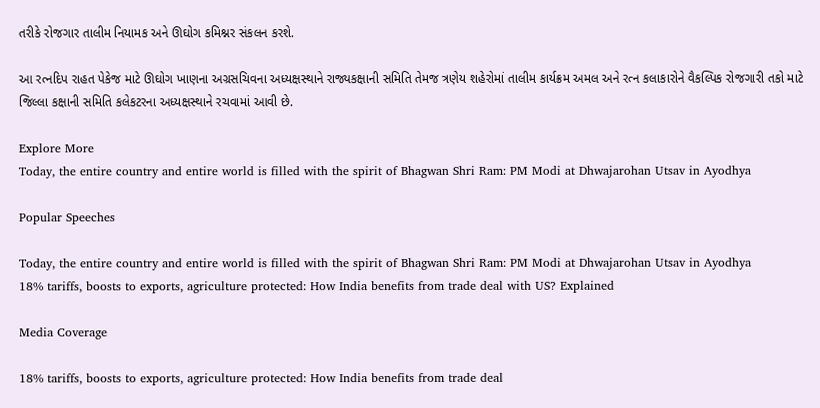તરીકે રોજગાર તાલીમ નિયામક અને ઊઘોગ કમિશ્નર સંકલન કરશે.

આ રત્નદિપ રાહત પેકેજ માટે ઊઘોગ ખાણના અગ્રસચિવના અધ્યક્ષસ્થાને રાજ્યકક્ષાની સમિતિ તેમજ ત્રણેય શહેરોમાં તાલીમ કાર્યક્રમ અમલ અને રત્ન કલાકારોને વૈકલ્પિક રોજગારી તકો માટે જિલ્લા કક્ષાની સમિતિ કલેકટરના અધ્યક્ષસ્થાને રચવામાં આવી છે.

Explore More
Today, the entire country and entire world is filled with the spirit of Bhagwan Shri Ram: PM Modi at Dhwajarohan Utsav in Ayodhya

Popular Speeches

Today, the entire country and entire world is filled with the spirit of Bhagwan Shri Ram: PM Modi at Dhwajarohan Utsav in Ayodhya
18% tariffs, boosts to exports, agriculture protected: How India benefits from trade deal with US? Explained

Media Coverage

18% tariffs, boosts to exports, agriculture protected: How India benefits from trade deal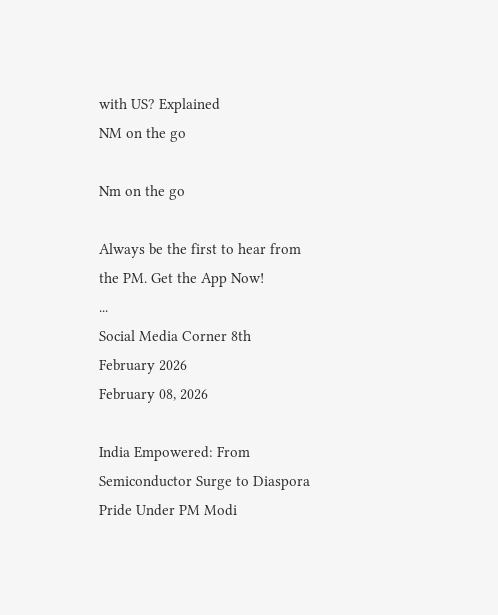with US? Explained
NM on the go

Nm on the go

Always be the first to hear from the PM. Get the App Now!
...
Social Media Corner 8th February 2026
February 08, 2026

India Empowered: From Semiconductor Surge to Diaspora Pride Under PM Modi